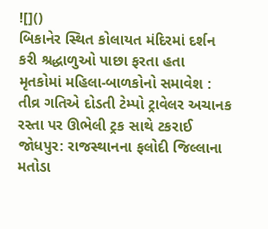![]()
બિકાનેર સ્થિત કોલાયત મંદિરમાં દર્શન કરી શ્રદ્ધાળુઓ પાછા ફરતા હતા
મૃતકોમાં મહિલા-બાળકોનો સમાવેશ : તીવ્ર ગતિએ દોડતી ટેમ્પો ટ્રાવેલર અચાનક રસ્તા પર ઊભેલી ટ્રક સાથે ટકરાઈ
જોધપુર: રાજસ્થાનના ફલોદી જિલ્લાના મતોડા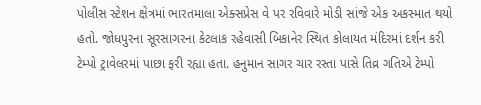પોલીસ સ્ટેશન ક્ષેત્રમાં ભારતમાલા એક્સપ્રેસ વે પર રવિવારે મોડી સાંજે એક અકસ્માત થયો હતો. જોધપુરના સૂરસાગરના કેટલાક રહેવાસી બિકાનેર સ્થિત કોલાયત મંદિરમાં દર્શન કરી ટેમ્પો ટ્રાવેલરમાં પાછા ફરી રહ્યા હતા. હનુમાન સાગર ચાર રસ્તા પાસે તિવ્ર ગતિએ ટેમ્પો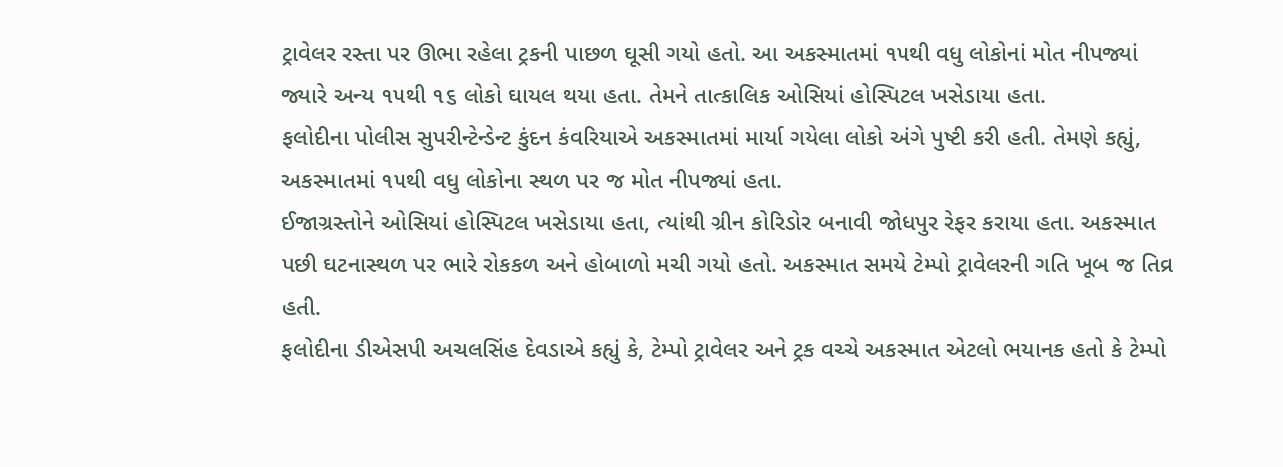ટ્રાવેલર રસ્તા પર ઊભા રહેલા ટ્રકની પાછળ ઘૂસી ગયો હતો. આ અકસ્માતમાં ૧૫થી વધુ લોકોનાં મોત નીપજ્યાં જ્યારે અન્ય ૧૫થી ૧૬ લોકો ઘાયલ થયા હતા. તેમને તાત્કાલિક ઓસિયાં હોસ્પિટલ ખસેડાયા હતા.
ફલોદીના પોલીસ સુપરીન્ટેન્ડેન્ટ કુંદન કંવરિયાએ અકસ્માતમાં માર્યા ગયેલા લોકો અંગે પુષ્ટી કરી હતી. તેમણે કહ્યું, અકસ્માતમાં ૧૫થી વધુ લોકોના સ્થળ પર જ મોત નીપજ્યાં હતા.
ઈજાગ્રસ્તોને ઓસિયાં હોસ્પિટલ ખસેડાયા હતા, ત્યાંથી ગ્રીન કોરિડોર બનાવી જોધપુર રેફર કરાયા હતા. અકસ્માત પછી ઘટનાસ્થળ પર ભારે રોકકળ અને હોબાળો મચી ગયો હતો. અકસ્માત સમયે ટેમ્પો ટ્રાવેલરની ગતિ ખૂબ જ તિવ્ર હતી.
ફલોદીના ડીએસપી અચલસિંહ દેવડાએ કહ્યું કે, ટેમ્પો ટ્રાવેલર અને ટ્રક વચ્ચે અકસ્માત એટલો ભયાનક હતો કે ટેમ્પો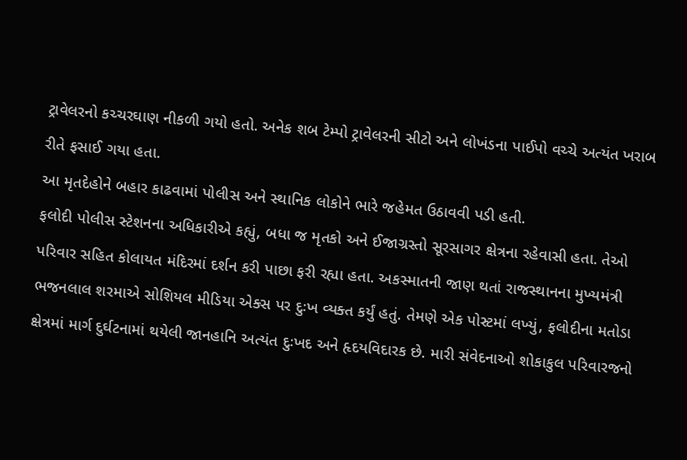ટ્રાવેલરનો કચ્ચરઘાણ નીકળી ગયો હતો. અનેક શબ ટેમ્પો ટ્રાવેલરની સીટો અને લોખંડના પાઈપો વચ્ચે અત્યંત ખરાબ રીતે ફસાઈ ગયા હતા.
આ મૃતદેહોને બહાર કાઢવામાં પોલીસ અને સ્થાનિક લોકોને ભારે જહેમત ઉઠાવવી પડી હતી.
ફલોદી પોલીસ સ્ટેશનના અધિકારીએ કહ્યું, બધા જ મૃતકો અને ઈજાગ્રસ્તો સૂરસાગર ક્ષેત્રના રહેવાસી હતા. તેઓ પરિવાર સહિત કોલાયત મંદિરમાં દર્શન કરી પાછા ફરી રહ્યા હતા. અકસ્માતની જાણ થતાં રાજસ્થાનના મુખ્યમંત્રી ભજનલાલ શરમાએ સોશિયલ મીડિયા એક્સ પર દુઃખ વ્યક્ત કર્યું હતું. તેમણે એક પોસ્ટમાં લખ્યું, ફલોદીના મતોડા ક્ષેત્રમાં માર્ગ દુર્ઘટનામાં થયેલી જાનહાનિ અત્યંત દુઃખદ અને હૃદયવિદારક છે. મારી સંવેદનાઓ શોકાકુલ પરિવારજનો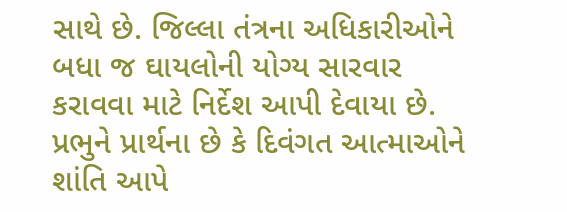સાથે છે. જિલ્લા તંત્રના અધિકારીઓને બધા જ ઘાયલોની યોગ્ય સારવાર કરાવવા માટે નિર્દેશ આપી દેવાયા છે. પ્રભુને પ્રાર્થના છે કે દિવંગત આત્માઓને શાંતિ આપે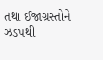તથા ઈજાગ્રસ્તોને ઝડપથી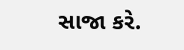સાજા કરે.